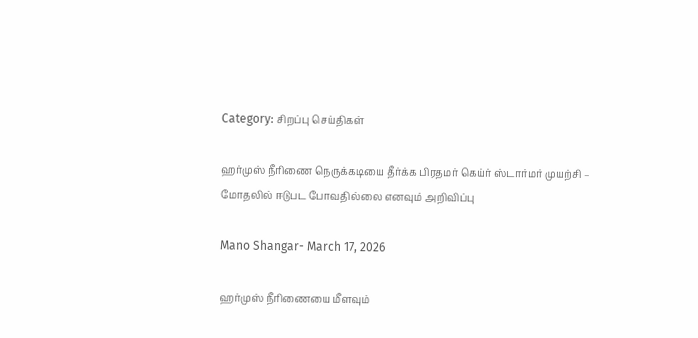Category: சிறப்பு செய்திகள்

ஹர்முஸ் நீரிணை நெருக்கடியை தீர்க்க பிரதமர் கெய்ர் ஸ்டார்மர் முயற்சி – மோதலில் ஈடுபட போவதில்லை எனவும் அறிவிப்பு

Mano Shangar- March 17, 2026

ஹர்முஸ் நீரிணையை மீளவும்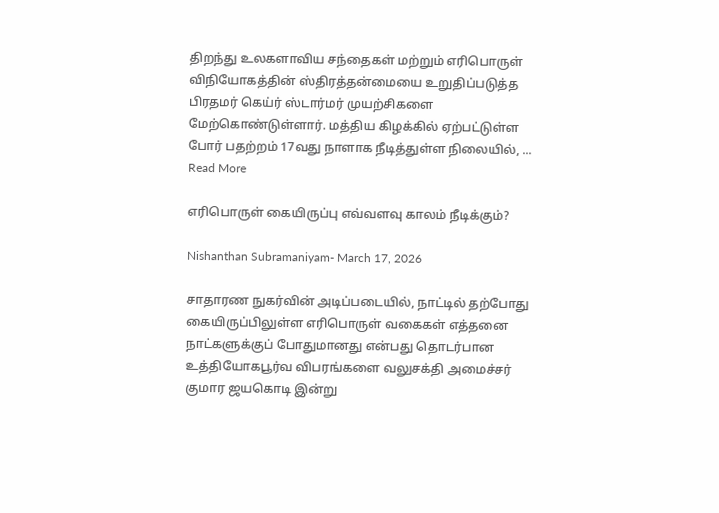திறந்து உலகளாவிய சந்தைகள் மற்றும் எரிபொருள் விநியோகத்தின் ஸ்திரத்தன்மையை உறுதிப்படுத்த பிரதமர் கெய்ர் ஸ்டார்மர் முயற்சிகளை மேற்கொண்டுள்ளார். மத்திய கிழக்கில் ஏற்பட்டுள்ள போர் பதற்றம் 17வது நாளாக நீடித்துள்ள நிலையில், ... Read More

எரிபொருள் கையிருப்பு எவ்வளவு காலம் நீடிக்கும்?

Nishanthan Subramaniyam- March 17, 2026

சாதாரண நுகர்வின் அடிப்படையில், நாட்டில் தற்போது கையிருப்பிலுள்ள எரிபொருள் வகைகள் எத்தனை நாட்களுக்குப் போதுமானது என்பது தொடர்பான உத்தியோகபூர்வ விபரங்களை வலுசக்தி அமைச்சர் குமார ஜயகொடி இன்று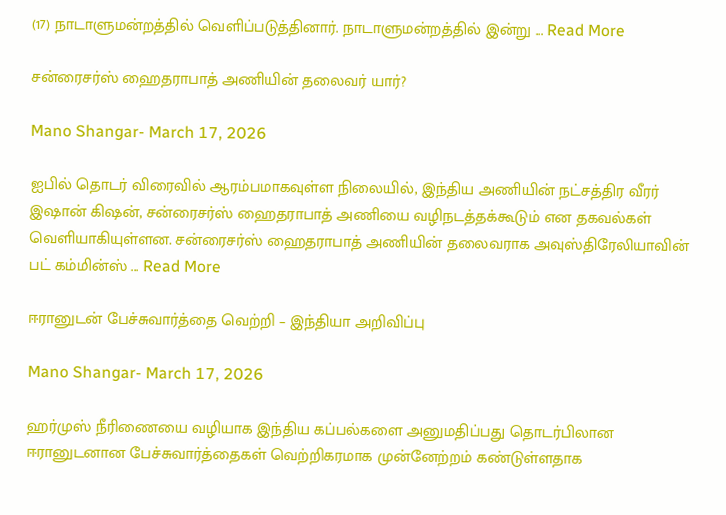(17) நாடாளுமன்றத்தில் வெளிப்படுத்தினார். நாடாளுமன்றத்தில் இன்று ... Read More

சன்ரைசர்ஸ் ஹைதராபாத் அணியின் தலைவர் யார்?

Mano Shangar- March 17, 2026

ஐபில் தொடர் விரைவில் ஆரம்பமாகவுள்ள நிலையில், இந்திய அணியின் நட்சத்திர வீரர் இஷான் கிஷன், சன்ரைசர்ஸ் ஹைதராபாத் அணியை வழிநடத்தக்கூடும் என தகவல்கள் வெளியாகியுள்ளன. சன்ரைசர்ஸ் ஹைதராபாத் அணியின் தலைவராக அவுஸ்திரேலியாவின் பட் கம்மின்ஸ் ... Read More

ஈரானுடன் பேச்சுவார்த்தை வெற்றி – இந்தியா அறிவிப்பு

Mano Shangar- March 17, 2026

ஹர்முஸ் நீரிணையை வழியாக இந்திய கப்பல்களை அனுமதிப்பது தொடர்பிலான ஈரானுடனான பேச்சுவார்த்தைகள் வெற்றிகரமாக முன்னேற்றம் கண்டுள்ளதாக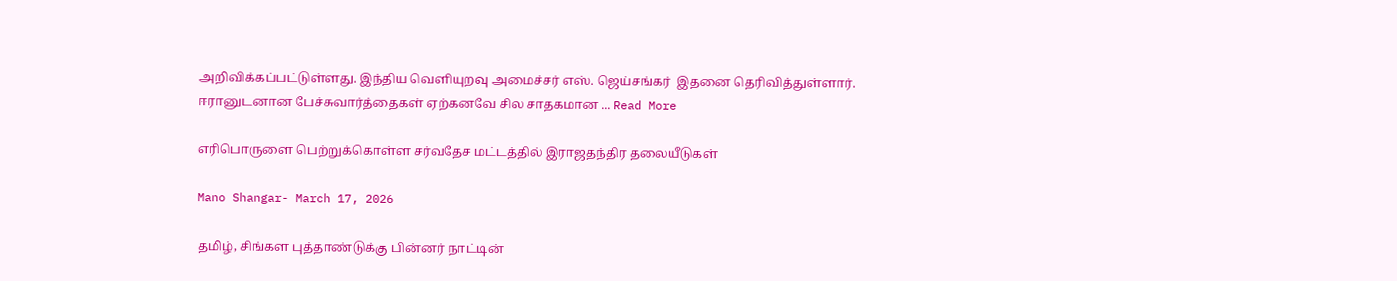அறிவிக்கப்பட்டுள்ளது. இந்திய வெளியுறவு அமைச்சர் எஸ். ஜெய்சங்கர்  இதனை தெரிவித்துள்ளார். ஈரானுடனான பேச்சுவார்த்தைகள் ஏற்கனவே சில சாதகமான ... Read More

எரிபொருளை பெற்றுக்கொள்ள சர்வதேச மட்டத்தில் இராஜதந்திர தலையீடுகள்

Mano Shangar- March 17, 2026

தமிழ், சிங்கள புத்தாண்டுக்கு பின்னர் நாட்டின்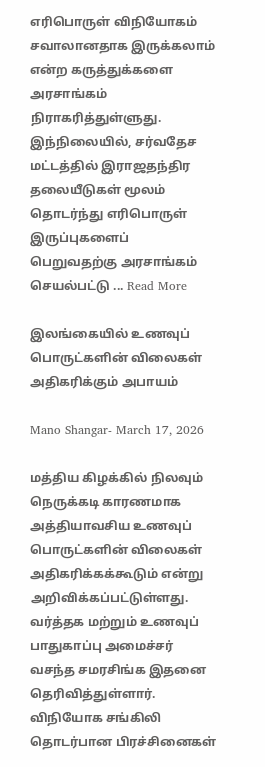எரிபொருள் விநியோகம் சவாலானதாக இருக்கலாம் என்ற கருத்துக்களை அரசாங்கம் நிராகரித்துள்ளுது. இந்நிலையில், சர்வதேச மட்டத்தில் இராஜதந்திர தலையீடுகள் மூலம் தொடர்ந்து எரிபொருள் இருப்புகளைப் பெறுவதற்கு அரசாங்கம் செயல்பட்டு ... Read More

இலங்கையில் உணவுப் பொருட்களின் விலைகள் அதிகரிக்கும் அபாயம்

Mano Shangar- March 17, 2026

மத்திய கிழக்கில் நிலவும் நெருக்கடி காரணமாக அத்தியாவசிய உணவுப் பொருட்களின் விலைகள் அதிகரிக்கக்கூடும் என்று அறிவிக்கப்பட்டுள்ளது. வர்த்தக மற்றும் உணவுப் பாதுகாப்பு அமைச்சர் வசந்த சமரசிங்க இதனை தெரிவித்துள்ளார். விநியோக சங்கிலி தொடர்பான பிரச்சினைகள்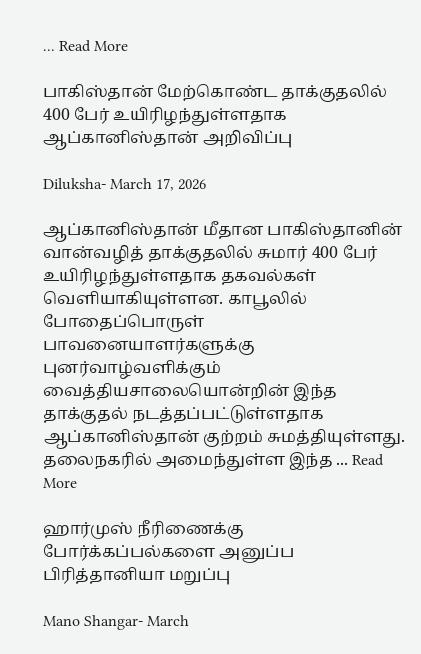... Read More

பாகிஸ்தான் மேற்கொண்ட தாக்குதலில் 400 பேர் உயிரிழந்துள்ளதாக ஆப்கானிஸ்தான் அறிவிப்பு

Diluksha- March 17, 2026

ஆப்கானிஸ்தான் மீதான பாகிஸ்தானின் வான்வழித் தாக்குதலில் சுமார் 400 பேர் உயிரிழந்துள்ளதாக தகவல்கள் வெளியாகியுள்ளன. காபூலில் போதைப்பொருள் பாவனையாளர்களுக்கு புனர்வாழ்வளிக்கும் வைத்தியசாலையொன்றின் இந்த தாக்குதல் நடத்தப்பட்டுள்ளதாக ஆப்கானிஸ்தான் குற்றம் சுமத்தியுள்ளது. தலைநகரில் அமைந்துள்ள இந்த ... Read More

ஹார்முஸ் நீரிணைக்கு போர்க்கப்பல்களை அனுப்ப பிரித்தானியா மறுப்பு

Mano Shangar- March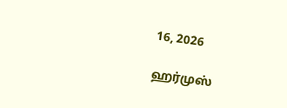16, 2026

ஹர்முஸ்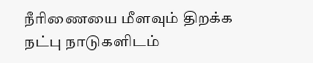நீரிணையை மீளவும் திறக்க நட்பு நாடுகளிடம்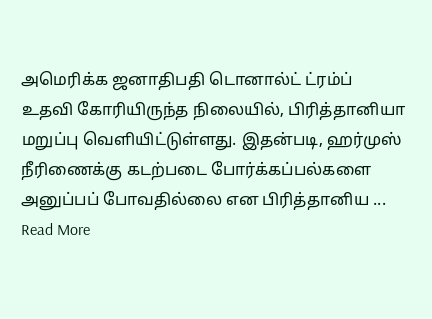அமெரிக்க ஜனாதிபதி டொனால்ட் ட்ரம்ப் உதவி கோரியிருந்த நிலையில், பிரித்தானியா மறுப்பு வெளியிட்டுள்ளது. இதன்படி, ஹர்முஸ் நீரிணைக்கு கடற்படை போர்க்கப்பல்களை அனுப்பப் போவதில்லை என பிரித்தானிய ... Read More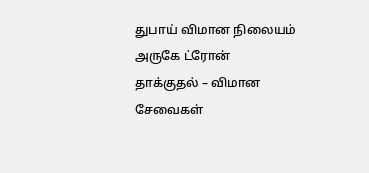துபாய் விமான நிலையம் அருகே ட்ரோன் தாக்குதல் – விமான சேவைகள்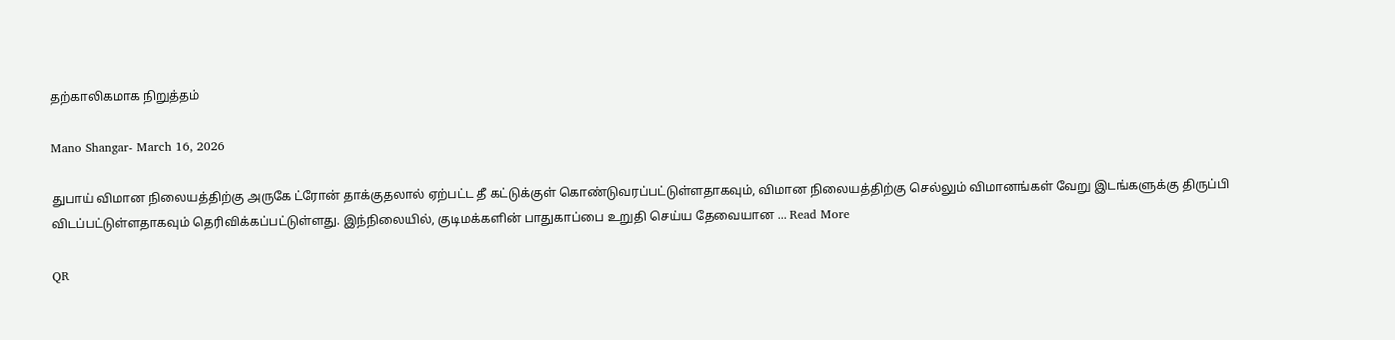தற்காலிகமாக நிறுத்தம்

Mano Shangar- March 16, 2026

துபாய் விமான நிலையத்திற்கு அருகே ட்ரோன் தாக்குதலால் ஏற்பட்ட தீ கட்டுக்குள் கொண்டுவரப்பட்டுள்ளதாகவும், விமான நிலையத்திற்கு செல்லும் விமானங்கள் வேறு இடங்களுக்கு திருப்பி விடப்பட்டுள்ளதாகவும் தெரிவிக்கப்பட்டுள்ளது. இந்நிலையில், குடிமக்களின் பாதுகாப்பை உறுதி செய்ய தேவையான ... Read More

QR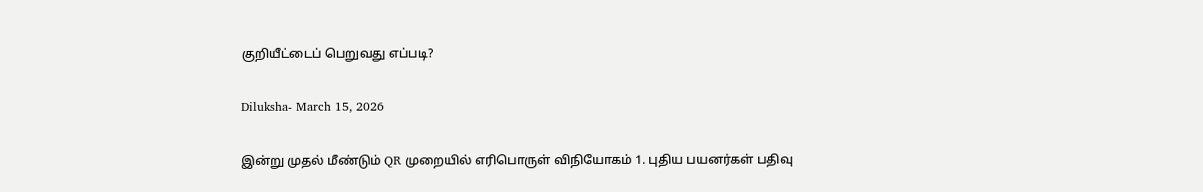குறியீட்டைப் பெறுவது எப்படி?

Diluksha- March 15, 2026

இன்று முதல் மீண்டும் QR முறையில் எரிபொருள் விநியோகம் 1. புதிய பயனர்கள் பதிவு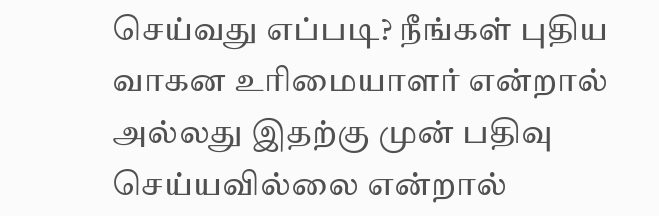செய்வது எப்படி? நீங்கள் புதிய வாகன உரிமையாளர் என்றால் அல்லது இதற்கு முன் பதிவு செய்யவில்லை என்றால்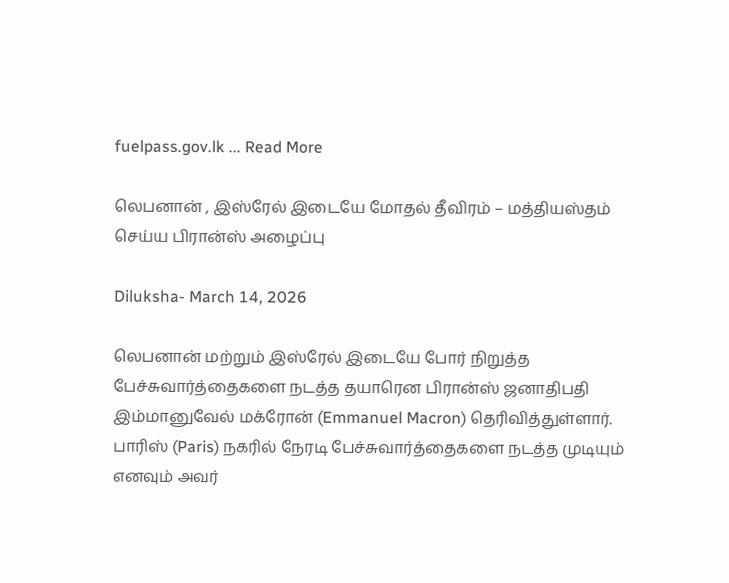fuelpass.gov.lk ... Read More

லெபனான் , இஸ்ரேல் இடையே மோதல் தீவிரம் – மத்தியஸ்தம் செய்ய பிரான்ஸ் அழைப்பு

Diluksha- March 14, 2026

லெபனான் மற்றும் இஸ்ரேல் இடையே போர் நிறுத்த பேச்சுவார்த்தைகளை நடத்த தயாரென பிரான்ஸ் ஜனாதிபதி இம்மானுவேல் மக்ரோன் (Emmanuel Macron) தெரிவித்துள்ளார். பாரிஸ் (Paris) நகரில் நேரடி பேச்சுவார்த்தைகளை நடத்த முடியும் எனவும் அவர்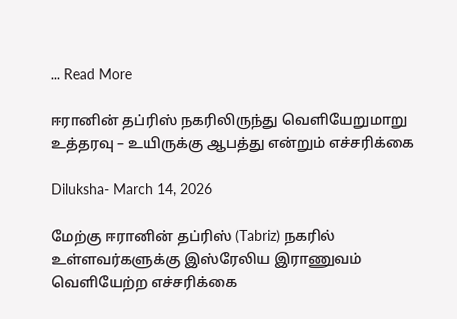... Read More

ஈரானின் தப்ரிஸ் நகரிலிருந்து வெளியேறுமாறு உத்தரவு – உயிருக்கு ஆபத்து என்றும் எச்சரிக்கை

Diluksha- March 14, 2026

மேற்கு ஈரானின் தப்ரிஸ் (Tabriz) நகரில் உள்ளவர்களுக்கு இஸ்ரேலிய இராணுவம் வெளியேற்ற எச்சரிக்கை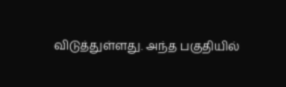விடுத்துள்ளது. அந்த பகுதியில்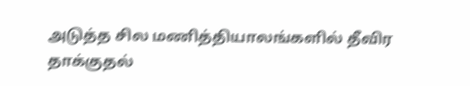அடுத்த சில மணித்தியாலங்களில் தீவிர தாக்குதல்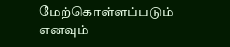மேற்கொள்ளப்படும் எனவும்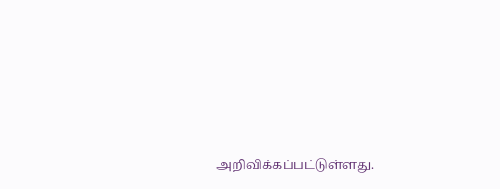அறிவிக்கப்பட்டுள்ளது.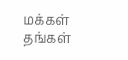மக்கள் தங்கள்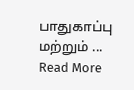பாதுகாப்பு மற்றும் ... Read More